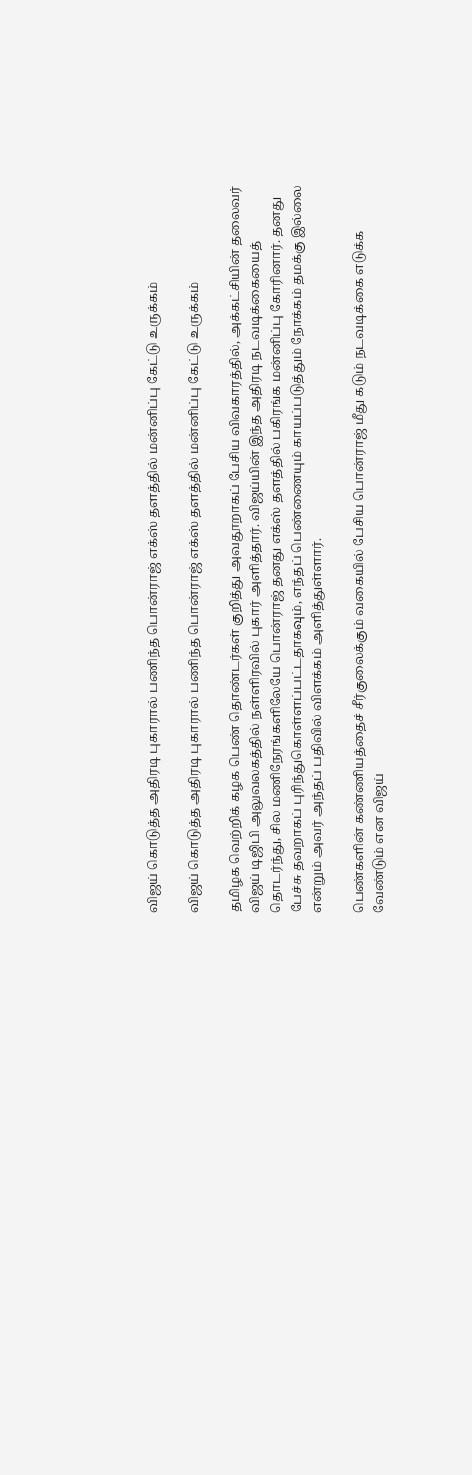விஜய் கொடுத்த அதிரடி புகாரால் பணிந்த பொன்ராஜ் எக்ஸ் தளத்தில் மன்னிப்பு கேட்டு உருக்கம்

விஜய் கொடுத்த அதிரடி புகாரால் பணிந்த பொன்ராஜ் எக்ஸ் தளத்தில் மன்னிப்பு கேட்டு உருக்கம்

தமிழக வெற்றிக் கழக பெண் தொண்டர்கள் குறித்து அவதூறாகப் பேசிய விவகாரத்தில், அக்கட்சியின் தலைவர் விஜய் டிஜிபி அலுவலகத்தில் நள்ளிரவில் புகார் அளித்தார். விஜய்யின் இந்த அதிரடி நடவடிக்கையைத் தொடர்ந்து, சில மணிநேரங்களிலேயே பொன்ராஜ் தனது எக்ஸ் தளத்தில் பகிரங்க மன்னிப்பு கோரினார். தனது பேச்சு தவறாகப் புரிந்துகொள்ளப்பட்டதாகவும், எந்தப் பெண்ணையும் காயப்படுத்தும் நோக்கம் தமக்கு இல்லை என்றும் அவர் அந்தப் பதிவில் விளக்கம் அளித்துள்ளார்.

பெண்களின் கண்ணியத்தைச் சீர்குலைக்கும் வகையில் பேசிய பொன்ராஜ் மீது கடும் நடவடிக்கை எடுக்க வேண்டும் என விஜய்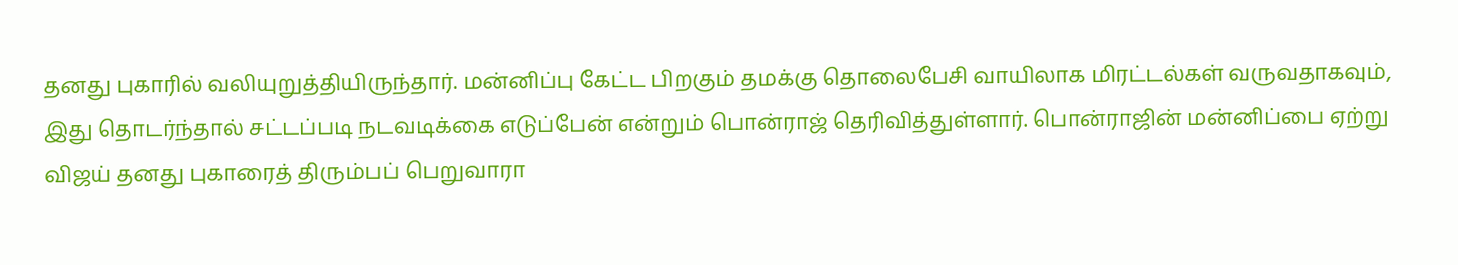தனது புகாரில் வலியுறுத்தியிருந்தார். மன்னிப்பு கேட்ட பிறகும் தமக்கு தொலைபேசி வாயிலாக மிரட்டல்கள் வருவதாகவும், இது தொடர்ந்தால் சட்டப்படி நடவடிக்கை எடுப்பேன் என்றும் பொன்ராஜ் தெரிவித்துள்ளார். பொன்ராஜின் மன்னிப்பை ஏற்று விஜய் தனது புகாரைத் திரும்பப் பெறுவாரா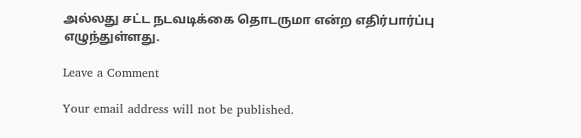அல்லது சட்ட நடவடிக்கை தொடருமா என்ற எதிர்பார்ப்பு எழுந்துள்ளது.

Leave a Comment

Your email address will not be published.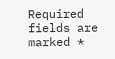Required fields are marked *